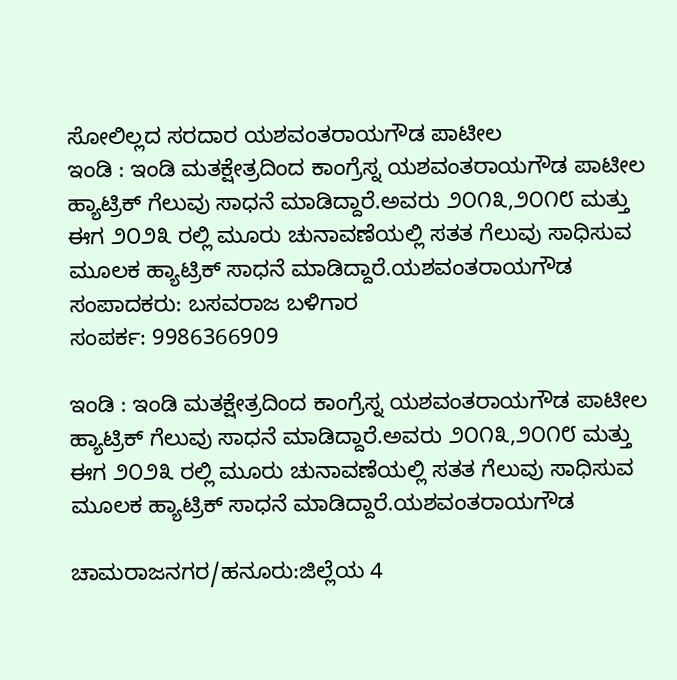ಸೋಲಿಲ್ಲದ ಸರದಾರ ಯಶವಂತರಾಯಗೌಡ ಪಾಟೀಲ
ಇಂಡಿ : ಇಂಡಿ ಮತಕ್ಷೇತ್ರದಿಂದ ಕಾಂಗ್ರೆಸ್ನ ಯಶವಂತರಾಯಗೌಡ ಪಾಟೀಲ ಹ್ಯಾಟ್ರಿಕ್ ಗೆಲುವು ಸಾಧನೆ ಮಾಡಿದ್ದಾರೆ.ಅವರು ೨೦೧೩,೨೦೧೮ ಮತ್ತು ಈಗ ೨೦೨೩ ರಲ್ಲಿ ಮೂರು ಚುನಾವಣೆಯಲ್ಲಿ ಸತತ ಗೆಲುವು ಸಾಧಿಸುವ ಮೂಲಕ ಹ್ಯಾಟ್ರಿಕ್ ಸಾಧನೆ ಮಾಡಿದ್ದಾರೆ.ಯಶವಂತರಾಯಗೌಡ
ಸಂಪಾದಕರು: ಬಸವರಾಜ ಬಳಿಗಾರ
ಸಂಪರ್ಕ: 9986366909

ಇಂಡಿ : ಇಂಡಿ ಮತಕ್ಷೇತ್ರದಿಂದ ಕಾಂಗ್ರೆಸ್ನ ಯಶವಂತರಾಯಗೌಡ ಪಾಟೀಲ ಹ್ಯಾಟ್ರಿಕ್ ಗೆಲುವು ಸಾಧನೆ ಮಾಡಿದ್ದಾರೆ.ಅವರು ೨೦೧೩,೨೦೧೮ ಮತ್ತು ಈಗ ೨೦೨೩ ರಲ್ಲಿ ಮೂರು ಚುನಾವಣೆಯಲ್ಲಿ ಸತತ ಗೆಲುವು ಸಾಧಿಸುವ ಮೂಲಕ ಹ್ಯಾಟ್ರಿಕ್ ಸಾಧನೆ ಮಾಡಿದ್ದಾರೆ.ಯಶವಂತರಾಯಗೌಡ

ಚಾಮರಾಜನಗರ/ಹನೂರು:ಜಿಲ್ಲೆಯ 4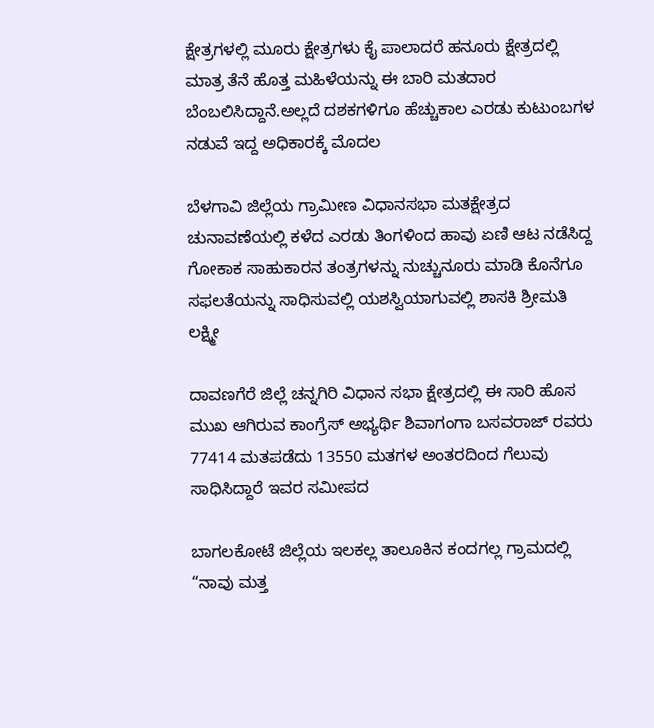ಕ್ಷೇತ್ರಗಳಲ್ಲಿ ಮೂರು ಕ್ಷೇತ್ರಗಳು ಕೈ ಪಾಲಾದರೆ ಹನೂರು ಕ್ಷೇತ್ರದಲ್ಲಿ ಮಾತ್ರ ತೆನೆ ಹೊತ್ತ ಮಹಿಳೆಯನ್ನು ಈ ಬಾರಿ ಮತದಾರ ಬೆಂಬಲಿಸಿದ್ದಾನೆ.ಅಲ್ಲದೆ ದಶಕಗಳಿಗೂ ಹೆಚ್ಚುಕಾಲ ಎರಡು ಕುಟುಂಬಗಳ ನಡುವೆ ಇದ್ದ ಅಧಿಕಾರಕ್ಕೆ ಮೊದಲ

ಬೆಳಗಾವಿ ಜಿಲ್ಲೆಯ ಗ್ರಾಮೀಣ ವಿಧಾನಸಭಾ ಮತಕ್ಷೇತ್ರದ ಚುನಾವಣೆಯಲ್ಲಿ ಕಳೆದ ಎರಡು ತಿಂಗಳಿಂದ ಹಾವು ಏಣಿ ಆಟ ನಡೆಸಿದ್ದ ಗೋಕಾಕ ಸಾಹುಕಾರನ ತಂತ್ರಗಳನ್ನು ನುಚ್ಚುನೂರು ಮಾಡಿ ಕೊನೆಗೂ ಸಫಲತೆಯನ್ನು ಸಾಧಿಸುವಲ್ಲಿ ಯಶಸ್ವಿಯಾಗುವಲ್ಲಿ ಶಾಸಕಿ ಶ್ರೀಮತಿ ಲಕ್ಷ್ಮೀ

ದಾವಣಗೆರೆ ಜಿಲ್ಲೆ ಚನ್ನಗಿರಿ ವಿಧಾನ ಸಭಾ ಕ್ಷೇತ್ರದಲ್ಲಿ ಈ ಸಾರಿ ಹೊಸ ಮುಖ ಆಗಿರುವ ಕಾಂಗ್ರೆಸ್ ಅಭ್ಯರ್ಥಿ ಶಿವಾಗಂಗಾ ಬಸವರಾಜ್ ರವರು 77414 ಮತಪಡೆದು 13550 ಮತಗಳ ಅಂತರದಿಂದ ಗೆಲುವು ಸಾಧಿಸಿದ್ದಾರೆ ಇವರ ಸಮೀಪದ

ಬಾಗಲಕೋಟೆ ಜಿಲ್ಲೆಯ ಇಲಕಲ್ಲ ತಾಲೂಕಿನ ಕಂದಗಲ್ಲ ಗ್ರಾಮದಲ್ಲಿ “ನಾವು ಮತ್ತ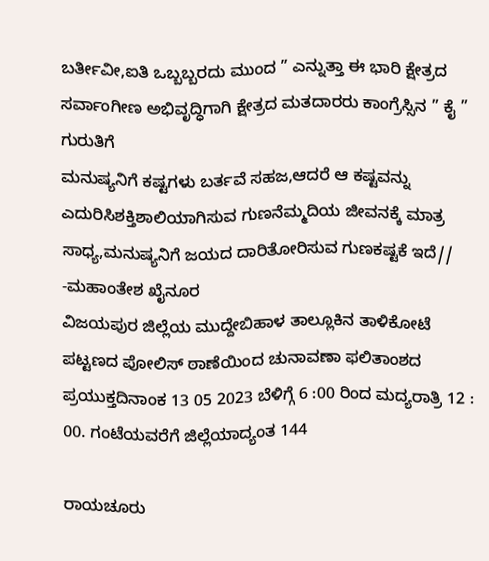ಬರ್ತೀವೀ,ಐತಿ ಒಬ್ಬಬ್ಬರದು ಮುಂದ ” ಎನ್ನುತ್ತಾ ಈ ಭಾರಿ ಕ್ಷೇತ್ರದ ಸರ್ವಾಂಗೀಣ ಅಭಿವೃದ್ಧಿಗಾಗಿ ಕ್ಷೇತ್ರದ ಮತದಾರರು ಕಾಂಗ್ರೆಸ್ಸಿನ ” ಕೈ ” ಗುರುತಿಗೆ
ಮನುಷ್ಯನಿಗೆ ಕಷ್ಟಗಳು ಬರ್ತವೆ ಸಹಜ,ಆದರೆ ಆ ಕಷ್ಟವನ್ನು ಎದುರಿಸಿಶಕ್ತಿಶಾಲಿಯಾಗಿಸುವ ಗುಣನೆಮ್ಮದಿಯ ಜೀವನಕ್ಕೆ ಮಾತ್ರ ಸಾಧ್ಯ,ಮನುಷ್ಯನಿಗೆ ಜಯದ ದಾರಿತೋರಿಸುವ ಗುಣಕಷ್ಟಕೆ ಇದೆ// -ಮಹಾಂತೇಶ ಖೈನೂರ
ವಿಜಯಪುರ ಜಿಲ್ಲೆಯ ಮುದ್ದೇಬಿಹಾಳ ತಾಲ್ಲೂಕಿನ ತಾಳಿಕೋಟೆ ಪಟ್ಟಣದ ಪೋಲಿಸ್ ಠಾಣೆಯಿಂದ ಚುನಾವಣಾ ಫಲಿತಾಂಶದ ಪ್ರಯುಕ್ತದಿನಾಂಕ 13 05 2023 ಬೆಳಿಗ್ಗೆ 6 :00 ರಿಂದ ಮದ್ಯರಾತ್ರಿ 12 : 00. ಗಂಟೆಯವರೆಗೆ ಜಿಲ್ಲೆಯಾದ್ಯಂತ 144

ರಾಯಚೂರು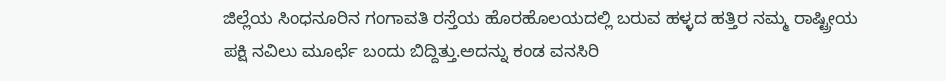ಜಿಲ್ಲೆಯ ಸಿಂಧನೂರಿನ ಗಂಗಾವತಿ ರಸ್ತೆಯ ಹೊರಹೊಲಯದಲ್ಲಿ ಬರುವ ಹಳ್ಳದ ಹತ್ತಿರ ನಮ್ಮ ರಾಷ್ಟ್ರೀಯ ಪಕ್ಷಿ ನವಿಲು ಮೂರ್ಛೆ ಬಂದು ಬಿದ್ದಿತ್ತು.ಅದನ್ನು ಕಂಡ ವನಸಿರಿ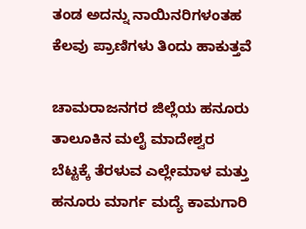ತಂಡ ಅದನ್ನು ನಾಯಿನರಿಗಳಂತಹ ಕೆಲವು ಪ್ರಾಣಿಗಳು ತಿಂದು ಹಾಕುತ್ತವೆ

ಚಾಮರಾಜನಗರ ಜಿಲ್ಲೆಯ ಹನೂರು ತಾಲೂಕಿನ ಮಲೈ ಮಾದೇಶ್ವರ ಬೆಟ್ಟಕ್ಕೆ ತೆರಳುವ ಎಲ್ಲೇಮಾಳ ಮತ್ತು ಹನೂರು ಮಾರ್ಗ ಮದ್ಯೆ ಕಾಮಗಾರಿ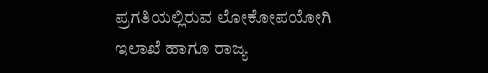ಪ್ರಗತಿಯಲ್ಲಿರುವ ಲೋಕೋಪಯೋಗಿ ಇಲಾಖೆ ಹಾಗೂ ರಾಜ್ಯ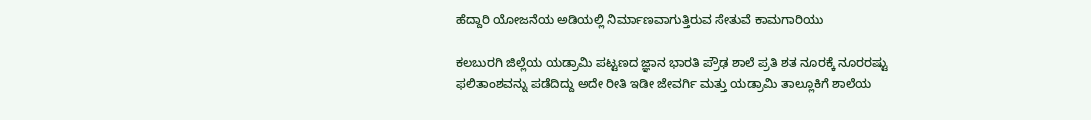ಹೆದ್ದಾರಿ ಯೋಜನೆಯ ಅಡಿಯಲ್ಲಿ ನಿರ್ಮಾಣವಾಗುತ್ತಿರುವ ಸೇತುವೆ ಕಾಮಗಾರಿಯು

ಕಲಬುರಗಿ ಜಿಲ್ಲೆಯ ಯಡ್ರಾಮಿ ಪಟ್ಟಣದ ಜ್ಞಾನ ಭಾರತಿ ಪ್ರೌಢ ಶಾಲೆ ಪ್ರತಿ ಶತ ನೂರಕ್ಕೆ ನೂರರಷ್ಟು ಫಲಿತಾಂಶವನ್ನು ಪಡೆದಿದ್ದು ಅದೇ ರೀತಿ ಇಡೀ ಜೇವರ್ಗಿ ಮತ್ತು ಯಡ್ರಾಮಿ ತಾಲ್ಲೂಕಿಗೆ ಶಾಲೆಯ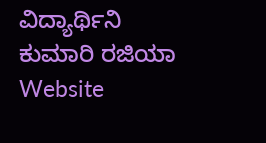ವಿದ್ಯಾರ್ಥಿನಿ ಕುಮಾರಿ ರಜಿಯಾ
Website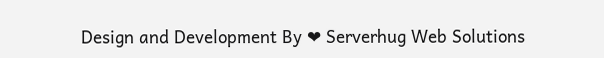Design and Development By ❤ Serverhug Web Solutions